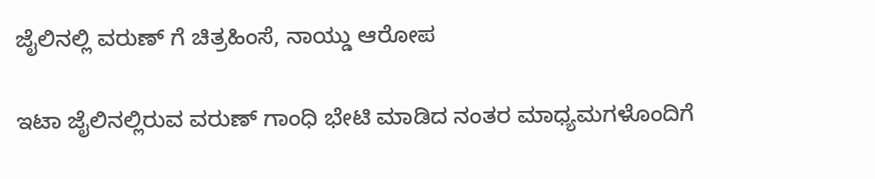ಜೈಲಿನಲ್ಲಿ ವರುಣ್ ಗೆ ಚಿತ್ರಹಿಂಸೆ, ನಾಯ್ಡು ಆರೋಪ

ಇಟಾ ಜೈಲಿನಲ್ಲಿರುವ ವರುಣ್ ಗಾಂಧಿ ಭೇಟಿ ಮಾಡಿದ ನಂತರ ಮಾಧ್ಯಮಗಳೊಂದಿಗೆ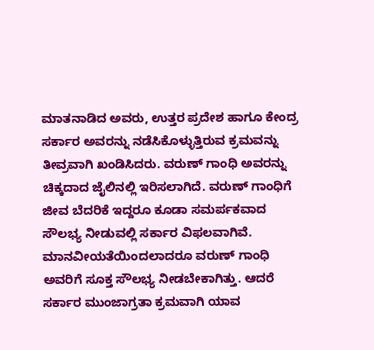ಮಾತನಾಡಿದ ಅವರು, ಉತ್ತರ ಪ್ರದೇಶ ಹಾಗೂ ಕೇಂದ್ರ ಸರ್ಕಾರ ಅವರನ್ನು ನಡೆಸಿಕೊಳ್ಳುತ್ತಿರುವ ಕ್ರಮವನ್ನು ತೀವ್ರವಾಗಿ ಖಂಡಿಸಿದರು. ವರುಣ್ ಗಾಂಧಿ ಅವರನ್ನು ಚಿಕ್ಕದಾದ ಜೈಲಿನಲ್ಲಿ ಇರಿಸಲಾಗಿದೆ. ವರುಣ್ ಗಾಂಧಿಗೆ ಜೀವ ಬೆದರಿಕೆ ಇದ್ದರೂ ಕೂಡಾ ಸಮರ್ಪಕವಾದ ಸೌಲಭ್ಯ ನೀಡುವಲ್ಲಿ ಸರ್ಕಾರ ವಿಫಲವಾಗಿವೆ. ಮಾನವೀಯತೆಯಿಂದಲಾದರೂ ವರುಣ್ ಗಾಂಧಿ ಅವರಿಗೆ ಸೂಕ್ತ ಸೌಲಭ್ಯ ನೀಡಬೇಕಾಗಿತ್ತು. ಆದರೆ ಸರ್ಕಾರ ಮುಂಜಾಗ್ರತಾ ಕ್ರಮವಾಗಿ ಯಾವ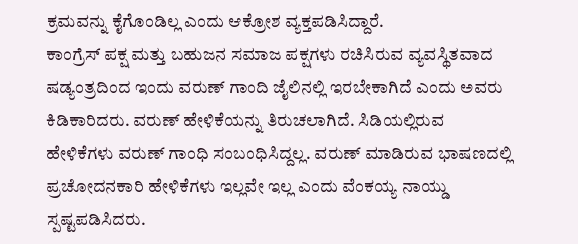ಕ್ರಮವನ್ನು ಕೈಗೊಂಡಿಲ್ಲ ಎಂದು ಆಕ್ರೋಶ ವ್ಯಕ್ತಪಡಿಸಿದ್ದಾರೆ.
ಕಾಂಗ್ರೆಸ್ ಪಕ್ಷ ಮತ್ತು ಬಹುಜನ ಸಮಾಜ ಪಕ್ಷಗಳು ರಚಿಸಿರುವ ವ್ಯವಸ್ಥಿತವಾದ ಷಡ್ಯಂತ್ರದಿಂದ ಇಂದು ವರುಣ್ ಗಾಂದಿ ಜೈಲಿನಲ್ಲಿ ಇರಬೇಕಾಗಿದೆ ಎಂದು ಅವರು ಕಿಡಿಕಾರಿದರು. ವರುಣ್ ಹೇಳಿಕೆಯನ್ನು ತಿರುಚಲಾಗಿದೆ. ಸಿಡಿಯಲ್ಲಿರುವ ಹೇಳಿಕೆಗಳು ವರುಣ್ ಗಾಂಧಿ ಸಂಬಂಧಿಸಿದ್ದಲ್ಲ. ವರುಣ್ ಮಾಡಿರುವ ಭಾಷಣದಲ್ಲಿ ಪ್ರಚೋದನಕಾರಿ ಹೇಳಿಕೆಗಳು ಇಲ್ಲವೇ ಇಲ್ಲ ಎಂದು ವೆಂಕಯ್ಯ ನಾಯ್ಡು ಸ್ಪಷ್ಟಪಡಿಸಿದರು.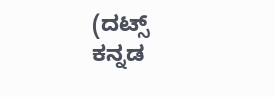(ದಟ್ಸ್ ಕನ್ನಡ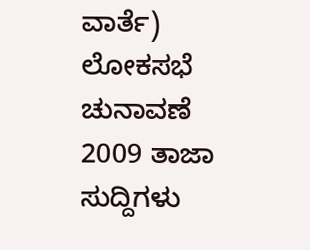ವಾರ್ತೆ)
ಲೋಕಸಭೆ ಚುನಾವಣೆ 2009 ತಾಜಾ ಸುದ್ದಿಗಳು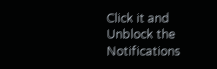Click it and Unblock the Notifications